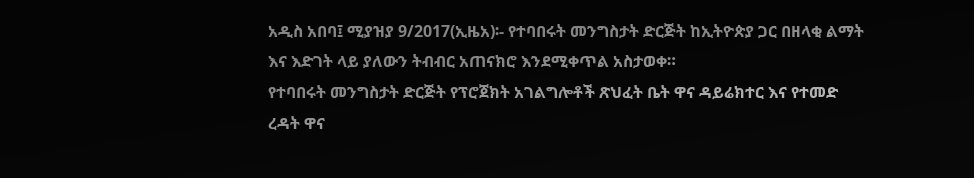አዲስ አበባ፤ ሚያዝያ 9/2017(ኢዜአ)፡- የተባበሩት መንግስታት ድርጅት ከኢትዮጵያ ጋር በዘላቂ ልማት እና እድገት ላይ ያለውን ትብብር አጠናክሮ እንደሚቀጥል አስታወቀ።
የተባበሩት መንግስታት ድርጅት የፕሮጀክት አገልግሎቶች ጽህፈት ቤት ዋና ዳይሬክተር እና የተመድ ረዳት ዋና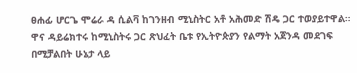ፀሐፊ ሆርጌ ሞሬራ ዳ ሲልቫ ከገንዘብ ሚኒስትር አቶ አሕመድ ሽዴ ጋር ተወያይተዋል።
ዋና ዳይሬክተሩ ከሚኒስትሩ ጋር ጽህፈት ቤቱ የኢትዮጵያን የልማት አጀንዳ መደገፍ በሚቻልበት ሁኔታ ላይ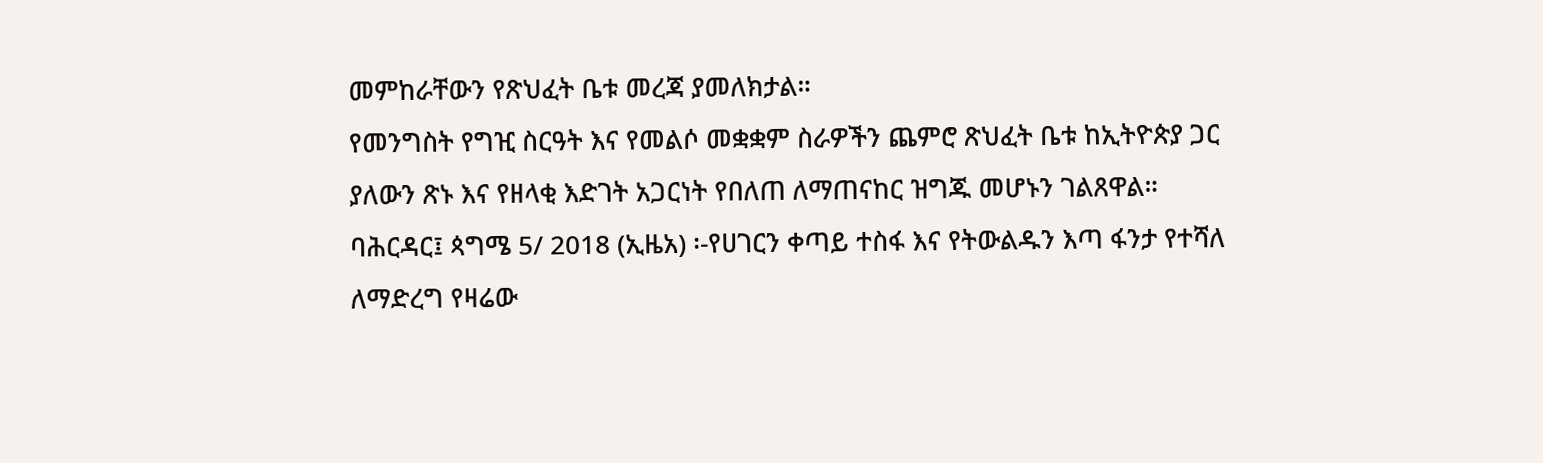መምከራቸውን የጽህፈት ቤቱ መረጃ ያመለክታል።
የመንግስት የግዢ ስርዓት እና የመልሶ መቋቋም ስራዎችን ጨምሮ ጽህፈት ቤቱ ከኢትዮጵያ ጋር ያለውን ጽኑ እና የዘላቂ እድገት አጋርነት የበለጠ ለማጠናከር ዝግጁ መሆኑን ገልጸዋል።
ባሕርዳር፤ ጳግሜ 5/ 2018 (ኢዜአ) ፡-የሀገርን ቀጣይ ተስፋ እና የትውልዱን እጣ ፋንታ የተሻለ ለማድረግ የዛሬው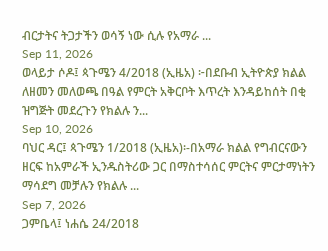ብርታትና ትጋታችን ወሳኝ ነው ሲሉ የአማራ ...
Sep 11, 2026
ወላይታ ሶዶ፤ ጳጉሜን 4/2018 (ኢዜአ) ፦በደቡብ ኢትዮጵያ ክልል ለዘመን መለወጫ በዓል የምርት አቅርቦት እጥረት እንዳይከሰት በቂ ዝግጅት መደረጉን የክልሉ ን...
Sep 10, 2026
ባህር ዳር፤ ጳጉሜን 1/2018 (ኢዜአ)፡-በአማራ ክልል የግብርናውን ዘርፍ ከአምራች ኢንዱስትሪው ጋር በማስተሳሰር ምርትና ምርታማነትን ማሳደግ መቻሉን የክልሉ ...
Sep 7, 2026
ጋምቤላ፤ ነሐሴ 24/2018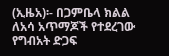(ኢዜአ)፡- በጋምቤላ ክልል ለአሳ አጥማጆች የተደረገው የግብአት ድጋፍ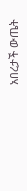አበረታች ውጤት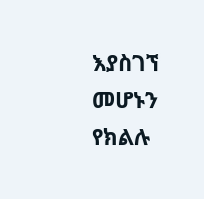እያስገኘ መሆኑን የክልሉ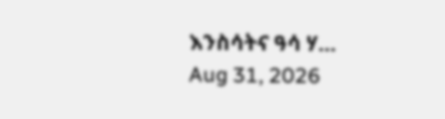እንስሳትና ዓሳ ሃ...
Aug 31, 2026